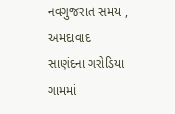નવગુજરાત સમય , અમદાવાદ
સાણંદના ગરોડિયા ગામમાં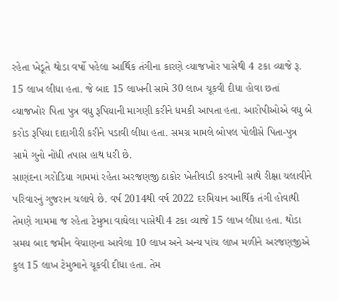રહેતા ખેડૂતે થોડા વર્ષો પહેલા આર્થિક તંગીના કારણે વ્યાજખોર પાસેથી 4 ટકા વ્યાજે રૂ. 15 લાખ લીધા હતા. જે બાદ 15 લાખની સામે 30 લાખ ચૂકવી દીધા હોવા છતાં વ્યાજખોર પિતા પુત્ર વધુ રૂપિયાની માગણી કરીને ધમકી આપતા હતા. આરોપીઓએ વધુ બે કરોડ રૂપિયા દાદાગીરી કરીને પડાવી લીધા હતા. સમગ્ર મામલે બોપલ પોલીસે પિતા-પુત્ર સામે ગુનો નોંધી તપાસ હાથ ધરી છે.
સાણંદના ગરોડિયા ગામમાં રહેતા અરજણજી ઠાકોર ખેતીવાડી કરવાની સાથે રીક્ષા ચલાવીને પરિવારનું ગુજરાન ચલાવે છે. વર્ષ 2014થી વર્ષ 2022 દરમિયાન આર્થિક તંગી હોવાથી તેમણે ગામમા જ રહેતા ટેમુભા વાઘેલા પાસેથી 4 ટકા વ્યાજે 15 લાખ લીધા હતા. થોડા સમય બાદ જમીન વેચાણના આવેલા 10 લાખ અને અન્ય પાંચ લાખ મળીને અરજણજીએ કુલ 15 લાખ ટેમુભાને ચૂકવી દીધા હતા. તેમ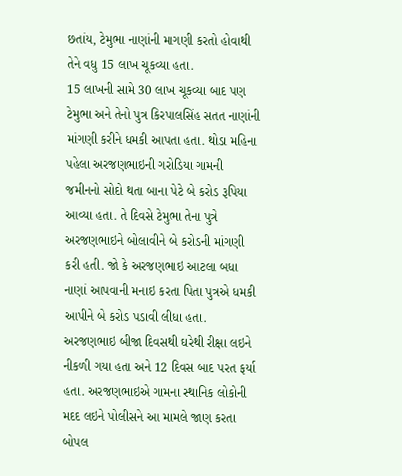છતાંય, ટેમુભા નાણાંની માગણી કરતો હોવાથી તેને વધુ 15 લાખ ચૂકવ્યા હતા.
15 લાખની સામે 30 લાખ ચૂકવ્યા બાદ પણ ટેમુભા અને તેનો પુત્ર કિરપાલસિંહ સતત નાણાંની માંગણી કરીને ધમકી આપતા હતા. થોડા મહિના પહેલા અરજણભાઇની ગરોડિયા ગામની જમીનનો સોદો થતા બાના પેટે બે કરોડ રૂપિયા આવ્યા હતા. તે દિવસે ટેમુભા તેના પુત્રે અરજણભાઇને બોલાવીને બે કરોડની માંગણી કરી હતી. જો કે અરજણભાઇ આટલા બધા નાણાં આપવાની મનાઇ કરતા પિતા પુત્રએ ધમકી આપીને બે કરોડ પડાવી લીધા હતા. અરજણભાઇ બીજા દિવસથી ઘરેથી રીક્ષા લઇને નીકળી ગયા હતા અને 12 દિવસ બાદ પરત ફર્યા હતા. અરજણભાઇએ ગામના સ્થાનિક લોકોની મદદ લઇને પોલીસને આ મામલે જાણ કરતા બોપલ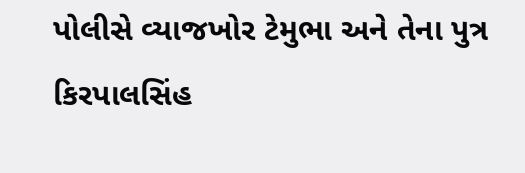પોલીસે વ્યાજખોર ટેમુભા અને તેના પુત્ર કિરપાલસિંહ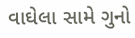વાઘેલા સામે ગુનો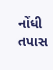નોંધી તપાસ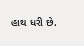હાથ ધરી છે.